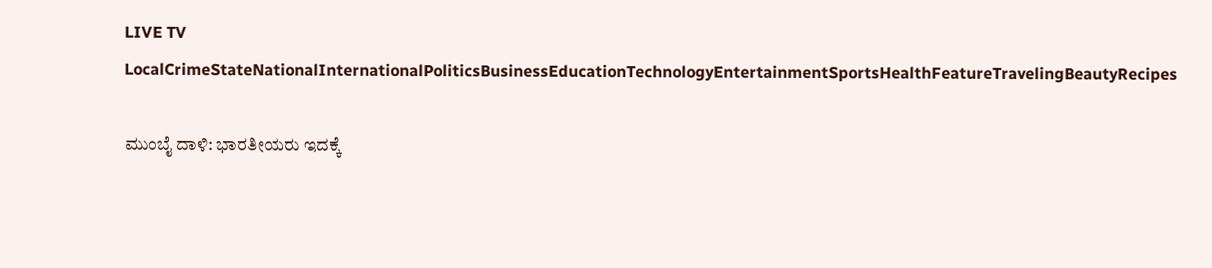LIVE TV LocalCrimeStateNationalInternationalPoliticsBusinessEducationTechnologyEntertainmentSportsHealthFeatureTravelingBeautyRecipes

ಮುಂಬೈ ದಾಳಿ: ಭಾರತೀಯರು ಇದಕ್ಕೆ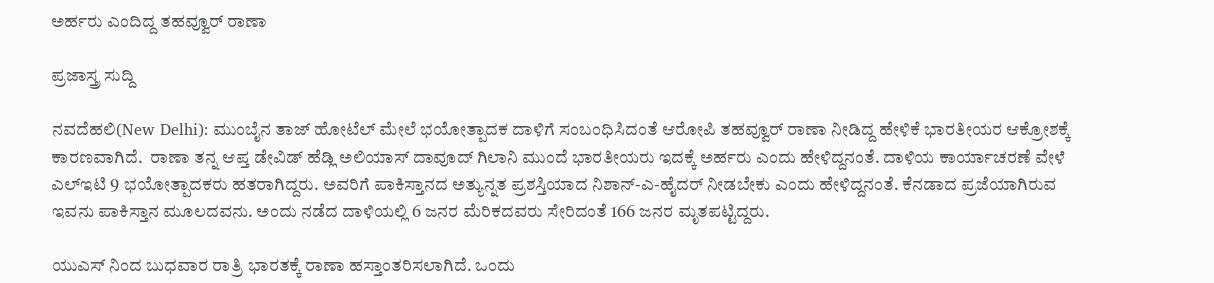ಅರ್ಹರು ಎಂದಿದ್ದ ತಹವ್ವೂರ್ ರಾಣಾ

ಪ್ರಜಾಸ್ತ್ರ ಸುದ್ದಿ

ನವದೆಹಲಿ(New Delhi): ಮುಂಬೈನ ತಾಜ್ ಹೋಟೆಲ್ ಮೇಲೆ ಭಯೋತ್ಪಾದಕ ದಾಳಿಗೆ ಸಂಬಂಧಿಸಿದಂತೆ ಆರೋಪಿ ತಹವ್ವೂರ್ ರಾಣಾ ನೀಡಿದ್ದ ಹೇಳಿಕೆ ಭಾರತೀಯರ ಆಕ್ರೋಶಕ್ಕೆ ಕಾರಣವಾಗಿದೆ.  ರಾಣಾ ತನ್ನ ಆಪ್ತ ಡೇವಿಡ್ ಹೆಡ್ಲಿ ಅಲಿಯಾಸ್ ದಾವೂದ್ ಗಿಲಾನಿ ಮುಂದೆ ಭಾರತೀಯರು ಇದಕ್ಕೆ ಅರ್ಹರು ಎಂದು ಹೇಳಿದ್ದನಂತೆ. ದಾಳಿಯ ಕಾರ್ಯಾಚರಣೆ ವೇಳೆ ಎಲ್ಇಟಿ 9 ಭಯೋತ್ಪಾದಕರು ಹತರಾಗಿದ್ದರು. ಅವರಿಗೆ ಪಾಕಿಸ್ತಾನದ ಅತ್ಯುನ್ನತ ಪ್ರಶಸ್ತಿಯಾದ ನಿಶಾನ್-ಎ-ಹೈದರ್ ನೀಡಬೇಕು ಎಂದು ಹೇಳಿದ್ದನಂತೆ. ಕೆನಡಾದ ಪ್ರಜೆಯಾಗಿರುವ ಇವನು ಪಾಕಿಸ್ತಾನ ಮೂಲದವನು. ಅಂದು ನಡೆದ ದಾಳಿಯಲ್ಲಿ 6 ಜನರ ಮೆರಿಕದವರು ಸೇರಿದಂತೆ 166 ಜನರ ಮೃತಪಟ್ಟಿದ್ದರು.

ಯುಎಸ್ ನಿಂದ ಬುಧವಾರ ರಾತ್ರಿ ಭಾರತಕ್ಕೆ ರಾಣಾ ಹಸ್ತಾಂತರಿಸಲಾಗಿದೆ. ಒಂದು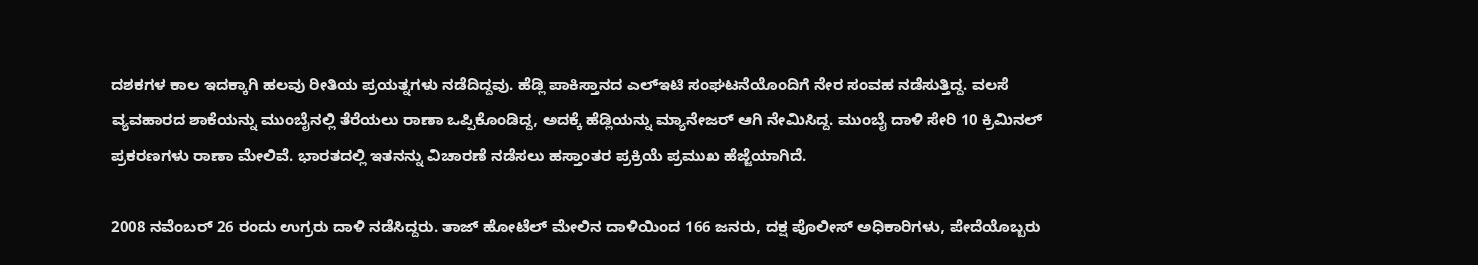ದಶಕಗಳ ಕಾಲ ಇದಕ್ಕಾಗಿ ಹಲವು ರೀತಿಯ ಪ್ರಯತ್ನಗಳು ನಡೆದಿದ್ದವು. ಹೆಡ್ಲಿ ಪಾಕಿಸ್ತಾನದ ಎಲ್ಇಟಿ ಸಂಘಟನೆಯೊಂದಿಗೆ ನೇರ ಸಂವಹ ನಡೆಸುತ್ತಿದ್ದ. ವಲಸೆ ವ್ಯವಹಾರದ ಶಾಕೆಯನ್ನು ಮುಂಬೈನಲ್ಲಿ ತೆರೆಯಲು ರಾಣಾ ಒಪ್ಪಿಕೊಂಡಿದ್ದ, ಅದಕ್ಕೆ ಹೆಡ್ಲಿಯನ್ನು ಮ್ಯಾನೇಜರ್ ಆಗಿ ನೇಮಿಸಿದ್ದ. ಮುಂಬೈ ದಾಳಿ ಸೇರಿ 10 ಕ್ರಿಮಿನಲ್ ಪ್ರಕರಣಗಳು ರಾಣಾ ಮೇಲಿವೆ. ಭಾರತದಲ್ಲಿ ಇತನನ್ನು ವಿಚಾರಣೆ ನಡೆಸಲು ಹಸ್ತಾಂತರ ಪ್ರಕ್ರಿಯೆ ಪ್ರಮುಖ ಹೆಜ್ಜೆಯಾಗಿದೆ.

2008 ನವೆಂಬರ್ 26 ರಂದು ಉಗ್ರರು ದಾಳಿ ನಡೆಸಿದ್ದರು. ತಾಜ್ ಹೋಟೆಲ್ ಮೇಲಿನ ದಾಳಿಯಿಂದ 166 ಜನರು, ದಕ್ಷ ಪೊಲೀಸ್ ಅಧಿಕಾರಿಗಳು, ಪೇದೆಯೊಬ್ಬರು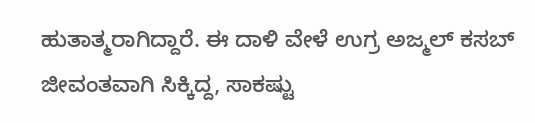ಹುತಾತ್ಮರಾಗಿದ್ದಾರೆ. ಈ ದಾಳಿ ವೇಳೆ ಉಗ್ರ ಅಜ್ಮಲ್ ಕಸಬ್ ಜೀವಂತವಾಗಿ ಸಿಕ್ಕಿದ್ದ, ಸಾಕಷ್ಟು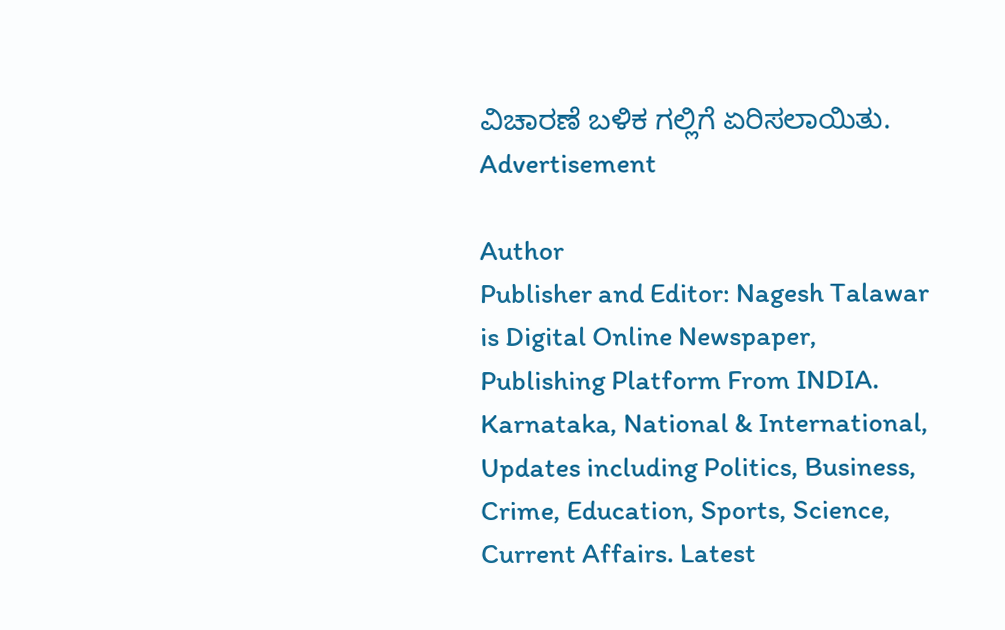ವಿಚಾರಣೆ ಬಳಿಕ ಗಲ್ಲಿಗೆ ಏರಿಸಲಾಯಿತು.
Advertisement

Author
Publisher and Editor: Nagesh Talawar
is Digital Online Newspaper, Publishing Platform From INDIA. Karnataka, National & International, Updates including Politics, Business, Crime, Education, Sports, Science, Current Affairs. Latest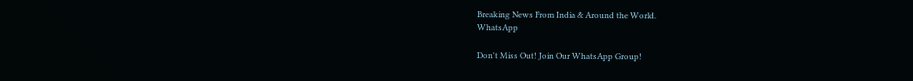Breaking News From India & Around the World.
WhatsApp

Don't Miss Out! Join Our WhatsApp Group!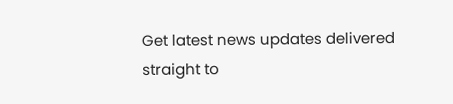Get latest news updates delivered straight to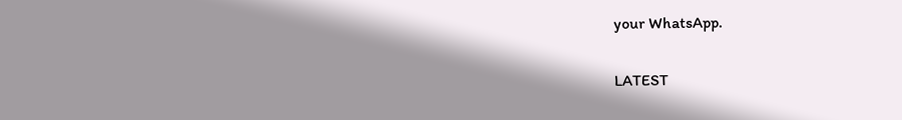your WhatsApp.

LATEST